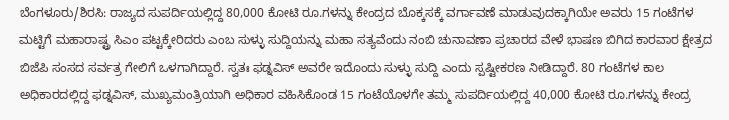ಬೆಂಗಳೂರು/ಶಿರಸಿ: ರಾಜ್ಯದ ಸುಪರ್ದಿಯಲ್ಲಿದ್ದ 80,000 ಕೋಟಿ ರೂ.ಗಳನ್ನು ಕೇಂದ್ರದ ಬೊಕ್ಕಸಕ್ಕೆ ವರ್ಗಾವಣೆ ಮಾಡುವುದಕ್ಕಾಗಿಯೇ ಅವರು 15 ಗಂಟೆಗಳ ಮಟ್ಟಿಗೆ ಮಹಾರಾಷ್ಟ್ರ ಸಿಎಂ ಪಟ್ಟಕ್ಕೇರಿದರು ಎಂಬ ಸುಳ್ಳು ಸುದ್ದಿಯನ್ನು ಮಹಾ ಸತ್ಯವೆಂದು ನಂಬಿ ಚುನಾವಣಾ ಪ್ರಚಾರದ ವೇಳೆ ಭಾಷಣ ಬಿಗಿದ ಕಾರವಾರ ಕ್ಷೇತ್ರದ ಬಿಜೆಪಿ ಸಂಸದ ಸರ್ವತ್ರ ಗೇಲಿಗೆ ಒಳಗಾಗಿದ್ದಾರೆ. ಸ್ವತಃ ಫಡ್ನವಿಸ್ ಅವರೇ ಇದೊಂದು ಸುಳ್ಳು ಸುದ್ದಿ ಎಂದು ಸ್ಪಷ್ಟೀಕರಣ ನೀಡಿದ್ದಾರೆ. 80 ಗಂಟೆಗಳ ಕಾಲ ಅಧಿಕಾರದಲ್ಲಿದ್ದ ಫಡ್ನವಿಸ್, ಮುಖ್ಯಮಂತ್ರಿಯಾಗಿ ಅಧಿಕಾರ ವಹಿಸಿಕೊಂಡ 15 ಗಂಟೆಯೊಳಗೇ ತಮ್ಮ ಸುಪರ್ದಿಯಲ್ಲಿದ್ದ 40,000 ಕೋಟಿ ರೂ.ಗಳನ್ನು ಕೇಂದ್ರ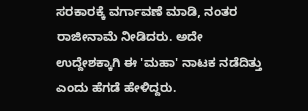ಸರಕಾರಕ್ಕೆ ವರ್ಗಾವಣೆ ಮಾಡಿ, ನಂತರ ರಾಜೀನಾಮೆ ನೀಡಿದರು. ಅದೇ ಉದ್ದೇಶಕ್ಕಾಗಿ ಈ 'ಮಹಾ' ನಾಟಕ ನಡೆದಿತ್ತು ಎಂದು ಹೆಗಡೆ ಹೇಳಿದ್ದರು.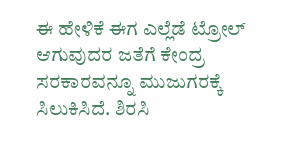ಈ ಹೇಳಿಕೆ ಈಗ ಎಲ್ಲೆಡೆ ಟ್ರೋಲ್ ಆಗುವುದರ ಜತೆಗೆ ಕೇಂದ್ರ ಸರಕಾರವನ್ನೂ ಮುಜುಗರಕ್ಕೆ ಸಿಲುಕಿಸಿದೆ. ಶಿರಸಿ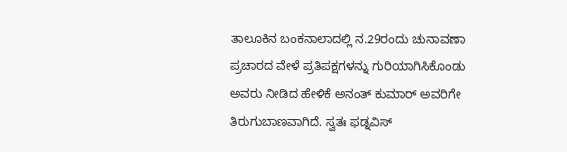ತಾಲೂಕಿನ ಬಂಕನಾಲಾದಲ್ಲಿ ನ.29ರಂದು ಚುನಾವಣಾ ಪ್ರಚಾರದ ವೇಳೆ ಪ್ರತಿಪಕ್ಷಗಳನ್ನು ಗುರಿಯಾಗಿಸಿಕೊಂಡು ಅವರು ನೀಡಿದ ಹೇಳಿಕೆ ಅನಂತ್ ಕುಮಾರ್ ಅವರಿಗೇ ತಿರುಗುಬಾಣವಾಗಿದೆ. ಸ್ವತಃ ಫಡ್ನವಿಸ್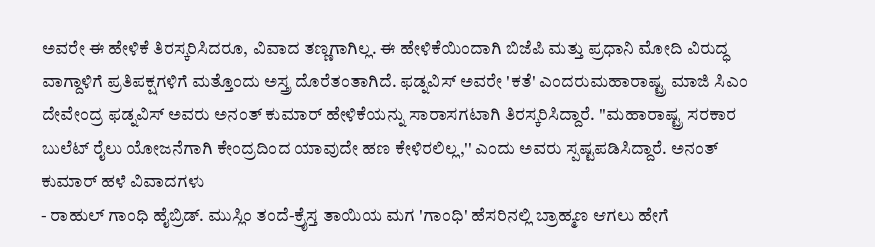ಅವರೇ ಈ ಹೇಳಿಕೆ ತಿರಸ್ಕರಿಸಿದರೂ, ವಿವಾದ ತಣ್ಣಗಾಗಿಲ್ಲ. ಈ ಹೇಳಿಕೆಯಿಂದಾಗಿ ಬಿಜೆಪಿ ಮತ್ತು ಪ್ರಧಾನಿ ಮೋದಿ ವಿರುದ್ಧ ವಾಗ್ದಾಳಿಗೆ ಪ್ರತಿಪಕ್ಷಗಳಿಗೆ ಮತ್ತೊಂದು ಅಸ್ತ್ರ ದೊರೆತಂತಾಗಿದೆ. ಫಡ್ನವಿಸ್ ಅವರೇ 'ಕತೆ' ಎಂದರುಮಹಾರಾಷ್ಟ್ರ ಮಾಜಿ ಸಿಎಂ ದೇವೇಂದ್ರ ಫಡ್ನವಿಸ್ ಅವರು ಅನಂತ್ ಕುಮಾರ್ ಹೇಳಿಕೆಯನ್ನು ಸಾರಾಸಗಟಾಗಿ ತಿರಸ್ಕರಿಸಿದ್ದಾರೆ. ''ಮಹಾರಾಷ್ಟ್ರ ಸರಕಾರ ಬುಲೆಟ್ ರೈಲು ಯೋಜನೆಗಾಗಿ ಕೇಂದ್ರದಿಂದ ಯಾವುದೇ ಹಣ ಕೇಳಿರಲಿಲ್ಲ,'' ಎಂದು ಅವರು ಸ್ಪಷ್ಟಪಡಿಸಿದ್ದಾರೆ. ಅನಂತ್ ಕುಮಾರ್ ಹಳೆ ವಿವಾದಗಳು
- ರಾಹುಲ್ ಗಾಂಧಿ ಹೈಬ್ರಿಡ್. ಮುಸ್ಲಿಂ ತಂದೆ-ಕ್ರೈಸ್ತ ತಾಯಿಯ ಮಗ 'ಗಾಂಧಿ' ಹೆಸರಿನಲ್ಲಿ ಬ್ರಾಹ್ಮಣ ಆಗಲು ಹೇಗೆ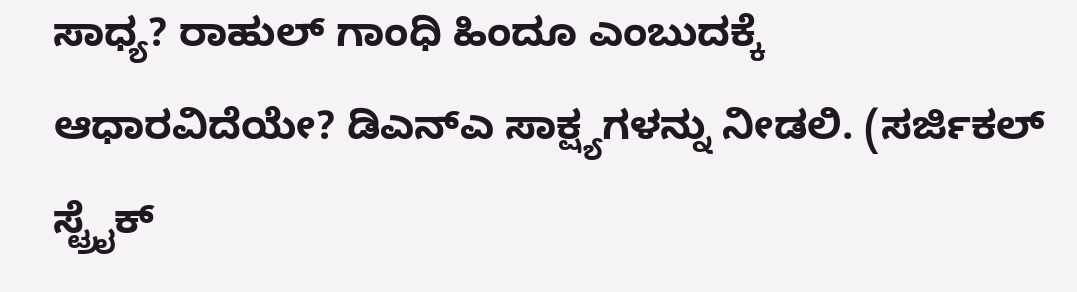ಸಾಧ್ಯ? ರಾಹುಲ್ ಗಾಂಧಿ ಹಿಂದೂ ಎಂಬುದಕ್ಕೆ ಆಧಾರವಿದೆಯೇ? ಡಿಎನ್ಎ ಸಾಕ್ಷ್ಯಗಳನ್ನು ನೀಡಲಿ. (ಸರ್ಜಿಕಲ್ ಸ್ಟ್ರೈಕ್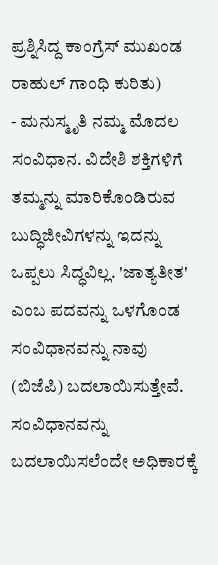ಪ್ರಶ್ನಿಸಿದ್ದ ಕಾಂಗ್ರೆಸ್ ಮುಖಂಡ ರಾಹುಲ್ ಗಾಂಧಿ ಕುರಿತು)
- ಮನುಸ್ಮೃತಿ ನಮ್ಮ ಮೊದಲ ಸಂವಿಧಾನ. ವಿದೇಶಿ ಶಕ್ತಿಗಳಿಗೆ ತಮ್ಮನ್ನು ಮಾರಿಕೊಂಡಿರುವ ಬುದ್ಧಿಜೀವಿಗಳನ್ನು ಇದನ್ನು ಒಪ್ಪಲು ಸಿದ್ಧವಿಲ್ಲ. 'ಜಾತ್ಯತೀತ' ಎಂಬ ಪದವನ್ನು ಒಳಗೊಂಡ ಸಂವಿಧಾನವನ್ನು ನಾವು (ಬಿಜೆಪಿ) ಬದಲಾಯಿಸುತ್ತೇವೆ. ಸಂವಿಧಾನವನ್ನು ಬದಲಾಯಿಸಲೆಂದೇ ಅಧಿಕಾರಕ್ಕೆ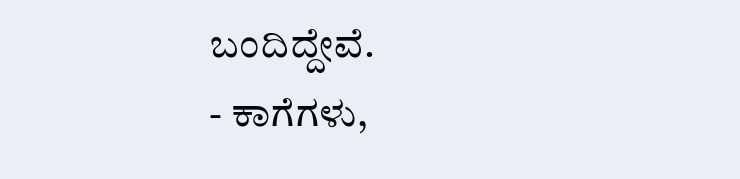ಬಂದಿದ್ದೇವೆ.
- ಕಾಗೆಗಳು,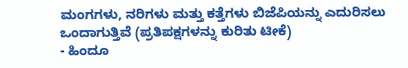ಮಂಗಗಳು, ನರಿಗಳು ಮತ್ತು ಕತ್ತೆಗಳು ಬಿಜೆಪಿಯನ್ನು ಎದುರಿಸಲು ಒಂದಾಗುತ್ತಿವೆ (ಪ್ರತಿಪಕ್ಷಗಳನ್ನು ಕುರಿತು ಟೀಕೆ)
- ಹಿಂದೂ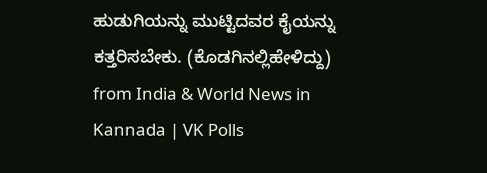ಹುಡುಗಿಯನ್ನು ಮುಟ್ಟಿದವರ ಕೈಯನ್ನು ಕತ್ತರಿಸಬೇಕು. (ಕೊಡಗಿನಲ್ಲಿಹೇಳಿದ್ದು)
from India & World News in Kannada | VK Polls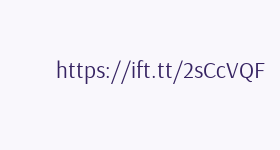https://ift.tt/2sCcVQF